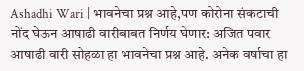Ashadhi Wari | भावनेचा प्रश्न आहे,पण कोरोना संकटाची नोंद घेऊन आषाढी वारीबाबत निर्णय घेणार: अजित पवार
आषाढी वारी सोहळा हा भावनेचा प्रश्न आहे. अनेक वर्षाचा हा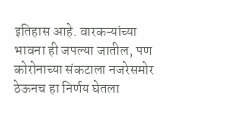इतिहास आहे. वारकऱ्यांच्या भावना ही जपल्या जातील, पण कोरोनाच्या संकटाला नजरेसमोर ठेऊनच हा निर्णय घेतला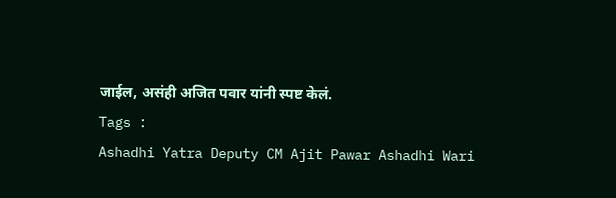जाईल, असंही अजित पवार यांनी स्पष्ट केलं.
Tags :
Ashadhi Yatra Deputy CM Ajit Pawar Ashadhi Wari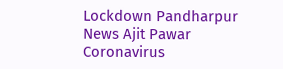Lockdown Pandharpur News Ajit Pawar Coronavirus